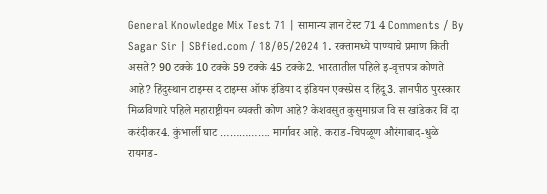General Knowledge Mix Test 71 | सामान्य ज्ञान टेस्ट 71 4 Comments / By Sagar Sir | SBfied.com / 18/05/2024 1. रक्तामध्ये पाण्याचे प्रमाण किती असते? 90 टक्के 10 टक्के 59 टक्के 45 टक्के2. भारतातील पहिले इ-वृत्तपत्र कोणते आहे? हिंदुस्थान टाइम्स द टाइम्स ऑफ इंडिया द इंडियन एक्स्प्रेस द हिंदू3. ज्ञानपीठ पुरस्कार मिळविणारे पहिले महाराष्ट्रीयन व्यक्ती कोण आहे? केशवसुत कुसुमाग्रज वि स खांडेकर विं दा करंदीकर4. कुंभार्ली घाट ……………. मार्गावर आहे. कराड-चिपळूण औरंगाबाद-धुळे रायगड-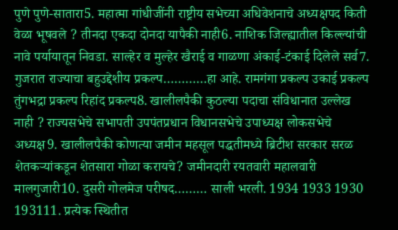पुणे पुणे-सातारा5. महात्मा गांधीजींनी राष्ट्रीय सभेच्या अधिवेशनाचे अध्यक्षपद किती वेळा भूषवले ? तीनदा एकदा दोनदा यापैकी नाही6. नाशिक जिल्ह्यातील किल्ल्यांची नावे पर्यायातून निवडा. साल्हेर व मुल्हेर खैराई व गाळणा अंकाई-टंकाई दिलेले सर्व7. गुजरात राज्याचा बहुउद्देशीय प्रकल्प…………हा आहे. रामगंगा प्रकल्प उकाई प्रकल्प तुंगभद्रा प्रकल्प रिहांद प्रकल्प8. खालीलपैकी कुठल्या पदाचा संविधानात उल्लेख नाही ? राज्यसभेचे सभापती उपपंतप्रधान विधानसभेचे उपाध्यक्ष लोकसभेचे अध्यक्ष9. खालीलपैकी कोणत्या जमीन महसूल पद्धतीमध्ये ब्रिटीश सरकार सरळ शेतकऱ्यांकडून शेतसारा गोळा करायचे? जमीनदारी रयतवारी महालवारी मालगुजारी10. दुसरी गोलमेज परीषद……… साली भरली. 1934 1933 1930 193111. प्रत्येक स्थितीत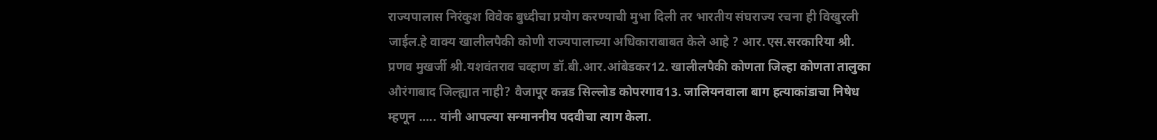राज्यपालास निरंकुश विवेक बुध्दीचा प्रयोग करण्याची मुभा दिली तर भारतीय संघराज्य रचना ही विखुरली जाईल.हे वाक्य खालीलपैकी कोणी राज्यपालाच्या अधिकाराबाबत केले आहे ? आर.एस.सरकारिया श्री. प्रणव मुखर्जी श्री.यशवंतराव चव्हाण डॉ.बी.आर.आंबेडकर12. खालीलपैकी कोणता जिल्हा कोणता तालुका औरंगाबाद जिल्ह्यात नाही? वैजापूर कन्नड सिल्लोड कोपरगाव13. जालियनवाला बाग हत्याकांडाचा निषेध म्हणून ….. यांनी आपल्या सन्माननीय पदवीचा त्याग केला.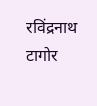रविंद्रनाथ टागोर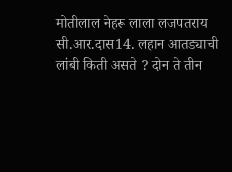मोतीलाल नेहरू लाला लजपतराय सी.आर.दास14. लहान आतड्याची लांबी किती असते ? दोन ते तीन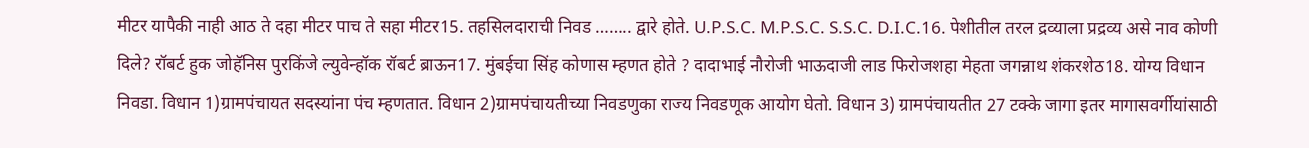मीटर यापैकी नाही आठ ते दहा मीटर पाच ते सहा मीटर15. तहसिलदाराची निवड …….. द्वारे होते. U.P.S.C. M.P.S.C. S.S.C. D.I.C.16. पेशीतील तरल द्रव्याला प्रद्रव्य असे नाव कोणी दिले? रॉबर्ट हुक जोहॅनिस पुरकिंजे ल्युवेन्हॉक रॉबर्ट ब्राऊन17. मुंबईचा सिंह कोणास म्हणत होते ? दादाभाई नौरोजी भाऊदाजी लाड फिरोजशहा मेहता जगन्नाथ शंकरशेठ18. योग्य विधान निवडा. विधान 1)ग्रामपंचायत सदस्यांना पंच म्हणतात. विधान 2)ग्रामपंचायतीच्या निवडणुका राज्य निवडणूक आयोग घेतो. विधान 3) ग्रामपंचायतीत 27 टक्के जागा इतर मागासवर्गीयांसाठी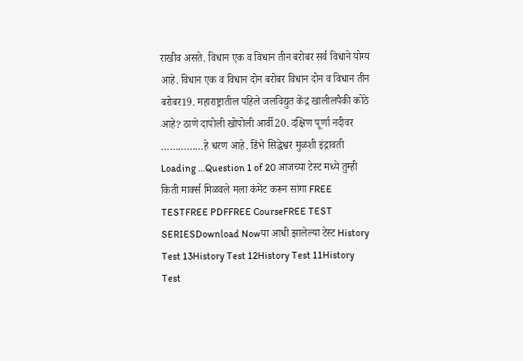राखीव असते. विधान एक व विधान तीन बरोबर सर्व विधाने योग्य आहे. विधान एक व विधान दोन बरोबर विधान दोन व विधान तीन बरोबर19. महाराष्ट्रातील पहिले जलविद्युत केंद्र खालीलपैकी कोठे आहे? ठाणे दापोली खोपोली आर्वी20. दक्षिण पूर्णा नदीवर ……………हे धरण आहे. डिंभे सिद्धेश्वर मुळशी इंद्रावती Loading …Question 1 of 20 आजच्या टेस्ट मध्ये तुम्ही किती मार्क्स मिळवले मला कंमेंट करून सांगा FREE TESTFREE PDFFREE CourseFREE TEST SERIESDownload Nowया आधी झालेल्या टेस्ट History Test 13History Test 12History Test 11History Test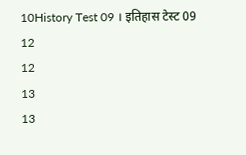10History Test 09 । इतिहास टेस्ट 09
12
12
13
13